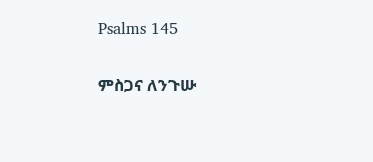Psalms 145

ምስጋና ለንጉሡ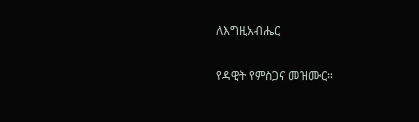ለእግዚአብሔር

የዳዊት የምስጋና መዝሙር።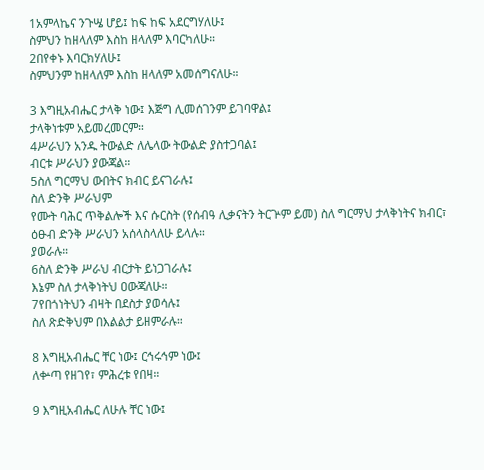1አምላኬና ንጉሤ ሆይ፤ ከፍ ከፍ አደርግሃለሁ፤
ስምህን ከዘላለም እስከ ዘላለም እባርካለሁ።
2በየቀኑ እባርክሃለሁ፤
ስምህንም ከዘላለም እስከ ዘላለም አመሰግናለሁ።

3 እግዚአብሔር ታላቅ ነው፤ እጅግ ሊመሰገንም ይገባዋል፤
ታላቅነቱም አይመረመርም።
4ሥራህን አንዱ ትውልድ ለሌላው ትውልድ ያስተጋባል፤
ብርቱ ሥራህን ያውጃል።
5ስለ ግርማህ ውበትና ክብር ይናገራሉ፤
ስለ ድንቅ ሥራህም
የሙት ባሕር ጥቅልሎች እና ሱርስት (የሰብዓ ሊቃናትን ትርጕም ይመ) ስለ ግርማህ ታላቅነትና ክብር፣ ዕፁብ ድንቅ ሥራህን አሰላስላለሁ ይላሉ።
ያወራሉ።
6ስለ ድንቅ ሥራህ ብርታት ይነጋገራሉ፤
እኔም ስለ ታላቅነትህ ዐውጃለሁ።
7የበጎነትህን ብዛት በደስታ ያወሳሉ፤
ስለ ጽድቅህም በእልልታ ይዘምራሉ።

8 እግዚአብሔር ቸር ነው፤ ርኅሩኅም ነው፤
ለቍጣ የዘገየ፣ ምሕረቱ የበዛ።

9 እግዚአብሔር ለሁሉ ቸር ነው፤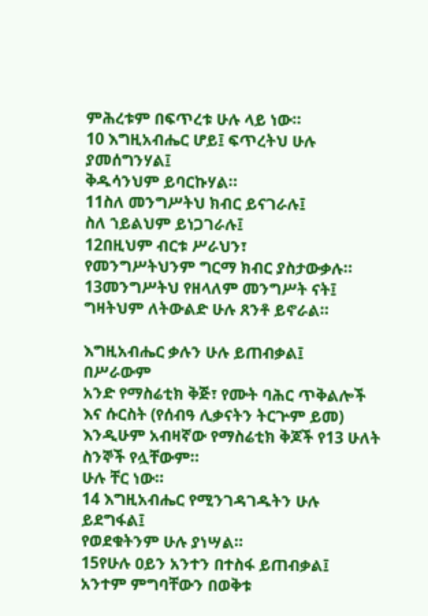ምሕረቱም በፍጥረቱ ሁሉ ላይ ነው።
10 እግዚአብሔር ሆይ፤ ፍጥረትህ ሁሉ ያመሰግንሃል፤
ቅዱሳንህም ይባርኩሃል።
11ስለ መንግሥትህ ክብር ይናገራሉ፤
ስለ ኀይልህም ይነጋገራሉ፤
12በዚህም ብርቱ ሥራህን፣
የመንግሥትህንም ግርማ ክብር ያስታውቃሉ።
13መንግሥትህ የዘላለም መንግሥት ናት፤
ግዛትህም ለትውልድ ሁሉ ጸንቶ ይኖራል።

እግዚአብሔር ቃሉን ሁሉ ይጠብቃል፤
በሥራውም
አንድ የማስሬቲክ ቅጅ፣ የሙት ባሕር ጥቅልሎች እና ሱርስት (የሰብዓ ሊቃናትን ትርጕም ይመ) እንዲሁም አብዛኛው የማስሬቲክ ቅጆች የ13 ሁለት ስንኞች የሏቸውም።
ሁሉ ቸር ነው።
14 እግዚአብሔር የሚንገዳገዱትን ሁሉ ይደግፋል፤
የወደቁትንም ሁሉ ያነሣል።
15የሁሉ ዐይን አንተን በተስፋ ይጠብቃል፤
አንተም ምግባቸውን በወቅቱ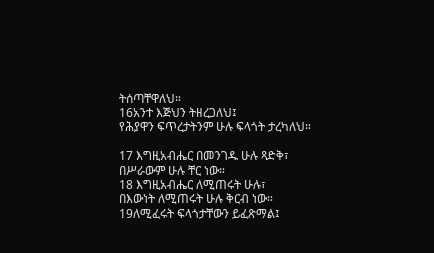ትሰጣቸዋለህ።
16አንተ እጅህን ትዘረጋለህ፤
የሕያዋን ፍጥረታትንም ሁሉ ፍላጎት ታረካለህ።

17 እግዚአብሔር በመንገዱ ሁሉ ጻድቅ፣
በሥራውም ሁሉ ቸር ነው።
18 እግዚአብሔር ለሚጠሩት ሁሉ፣
በእውነት ለሚጠሩት ሁሉ ቅርብ ነው።
19ለሚፈሩት ፍላጎታቸውን ይፈጽማል፤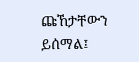ጩኸታቸውን ይሰማል፤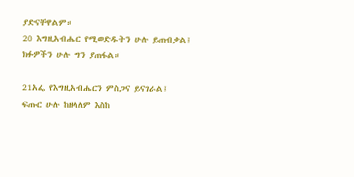ያድናቸዋልም።
20 እግዚአብሔር የሚወድዱትን ሁሉ ይጠብቃል፤
ክፉዎችን ሁሉ ግን ያጠፋል።

21አፌ የእግዚአብሔርን ምስጋና ይናገራል፤
ፍጡር ሁሉ ከዘላለም እስከ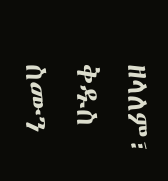ዘላለም፣ ቅዱስ ስሙን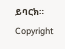ይባርክ።
Copyright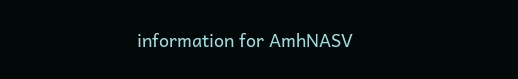information for AmhNASV